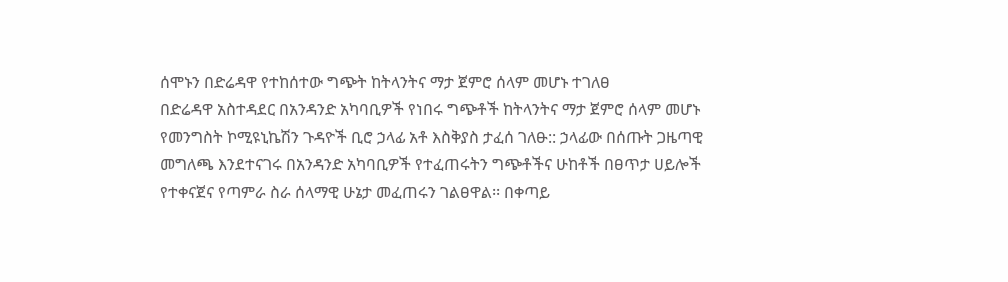ሰሞኑን በድሬዳዋ የተከሰተው ግጭት ከትላንትና ማታ ጀምሮ ሰላም መሆኑ ተገለፀ
በድሬዳዋ አስተዳደር በአንዳንድ አካባቢዎች የነበሩ ግጭቶች ከትላንትና ማታ ጀምሮ ሰላም መሆኑ የመንግስት ኮሚዩኒኬሽን ጉዳዮች ቢሮ ኃላፊ አቶ እስቅያስ ታፈሰ ገለፁ:: ኃላፊው በሰጡት ጋዜጣዊ መግለጫ እንደተናገሩ በአንዳንድ አካባቢዎች የተፈጠሩትን ግጭቶችና ሁከቶች በፀጥታ ሀይሎች የተቀናጀና የጣምራ ስራ ሰላማዊ ሁኔታ መፈጠሩን ገልፀዋል፡፡ በቀጣይ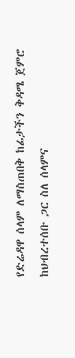የድሬዳዋ ሰላም ለማስጠበቅ ከፊታችን ቅዳሜ ጀምሮ ከህብረተሰቡ ጋር ስለ ሰላምና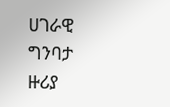ሀገራዊ ግንባታ ዙሪያ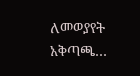ለመወያየት አቅጣጫ…